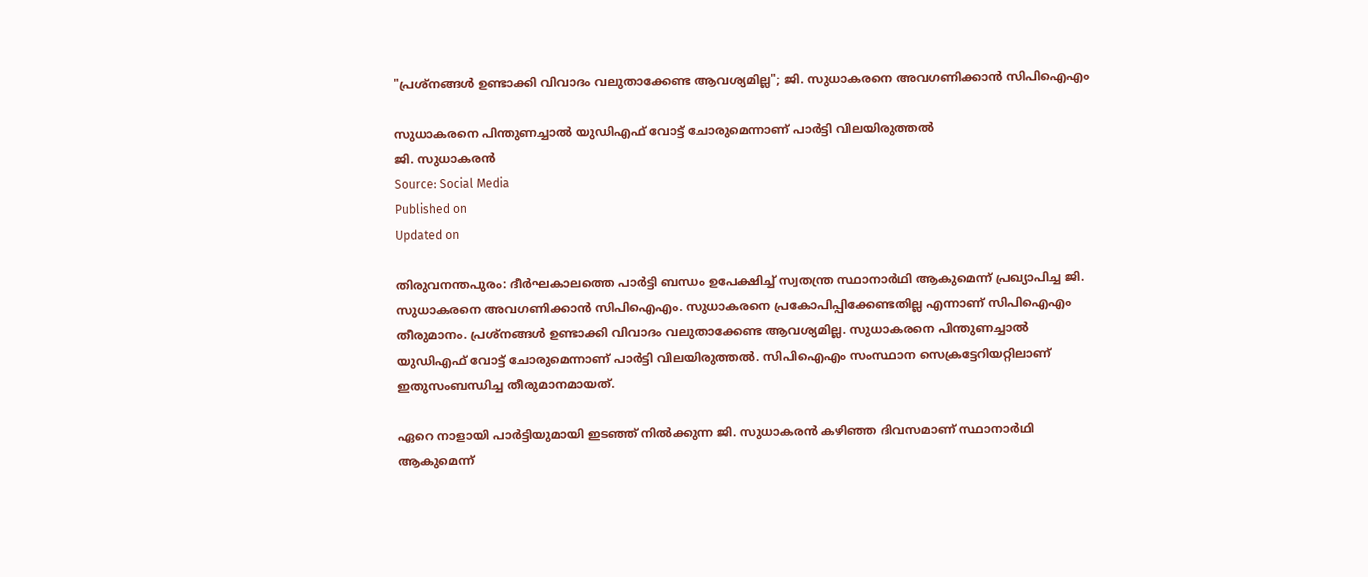"പ്രശ്നങ്ങൾ ഉണ്ടാക്കി വിവാദം വലുതാക്കേണ്ട ആവശ്യമില്ല"; ജി. സുധാകരനെ അവഗണിക്കാൻ സിപിഐഎം

സുധാകരനെ പിന്തുണച്ചാൽ യുഡിഎഫ് വോട്ട് ചോരുമെന്നാണ് പാർട്ടി വിലയിരുത്തൽ
ജി. സുധാകരൻ
Source: Social Media
Published on
Updated on

തിരുവനന്തപുരം: ദീർഘകാലത്തെ പാർട്ടി ബന്ധം ഉപേക്ഷിച്ച് സ്വതന്ത്ര സ്ഥാനാർഥി ആകുമെന്ന് പ്രഖ്യാപിച്ച ജി. സുധാകരനെ അവഗണിക്കാൻ സിപിഐഎം. സുധാകരനെ പ്രകോപിപ്പിക്കേണ്ടതില്ല എന്നാണ് സിപിഐഎം തീരുമാനം. പ്രശ്നങ്ങൾ ഉണ്ടാക്കി വിവാദം വലുതാക്കേണ്ട ആവശ്യമില്ല. സുധാകരനെ പിന്തുണച്ചാൽ യുഡിഎഫ് വോട്ട് ചോരുമെന്നാണ് പാർട്ടി വിലയിരുത്തൽ. സിപിഐഎം സംസ്ഥാന സെക്രട്ടേറിയറ്റിലാണ് ഇതുസംബന്ധിച്ച തീരുമാനമായത്.

ഏറെ നാളായി പാർട്ടിയുമായി ഇടഞ്ഞ് നിൽക്കുന്ന ജി. സുധാകരൻ കഴിഞ്ഞ ദിവസമാണ് സ്ഥാനാർഥി ആകുമെന്ന്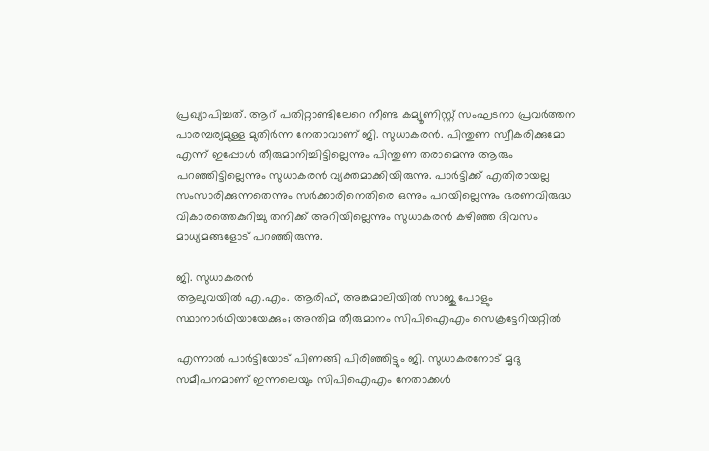പ്രഖ്യാപിച്ചത്. ആറ് പതിറ്റാണ്ടിലേറെ നീണ്ട കമ്യൂണിസ്റ്റ് സംഘടനാ പ്രവർത്തന പാരമ്പര്യമുള്ള മുതിർന്ന നേതാവാണ് ജി. സുധാകരൻ. പിന്തുണ സ്വീകരിക്കുമോ എന്ന് ഇപ്പോൾ തീരുമാനിച്ചിട്ടില്ലെന്നും പിന്തുണ തരാമെന്നു ആരും പറഞ്ഞിട്ടില്ലെന്നും സുധാകരൻ വ്യക്തമാക്കിയിരുന്നു. പാർട്ടിക്ക് എതിരായല്ല സംസാരിക്കുന്നതെന്നും സർക്കാരിനെതിരെ ഒന്നും പറയില്ലെന്നും ഭരണവിരുദ്ധ വികാരത്തെകുറിച്ചു തനിക്ക് അറിയില്ലെന്നും സുധാകരൻ കഴിഞ്ഞ ദിവസം മാധ്യമങ്ങളോട് പറഞ്ഞിരുന്നു.

ജി. സുധാകരൻ
ആലുവയില്‍ എ.എം. ആരിഫ്, അങ്കമാലിയിൽ സാജു പോളും സ്ഥാനാർഥിയായേക്കും; അന്തിമ തീരുമാനം സിപിഐഎം സെക്രട്ടേറിയറ്റില്‍

എന്നാൽ പാർട്ടിയോട് പിണങ്ങി പിരിഞ്ഞിട്ടും ജി. സുധാകരനോട് മൃദു സമീപനമാണ് ഇന്നലെയും സിപിഐഎം നേതാക്കൾ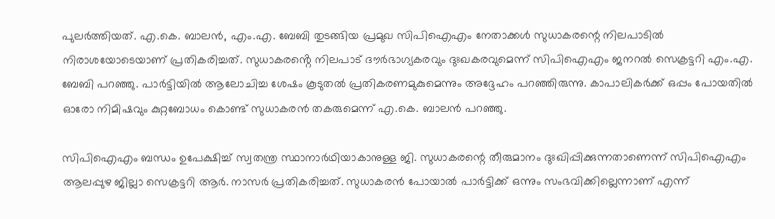പുലർത്തിയത്. എ.കെ. ബാലൻ, എം.എ. ബേബി തുടങ്ങിയ പ്രമുഖ സിപിഐഎം നേതാക്കൾ സുധാകരന്റെ നിലപാടിൽ നിരാശയോടെയാണ് പ്രതികരിച്ചത്. സുധാകരൻ്റെ നിലപാട് ദൗർഭാഗ്യകരവും ദുഃഖകരവുമെന്ന് സിപിഐഎം ജനറൽ സെക്രട്ടറി എം.എ. ബേബി പറഞ്ഞു. പാർട്ടിയിൽ ആലോചിച്ച ശേഷം കൂടുതൽ പ്രതികരണമുകുമെന്നും അദ്ദേഹം പറഞ്ഞിരുന്നു. കാപാലികർക്ക് ഒപ്പം പോയതിൽ ഓരോ നിമിഷവും കുറ്റബോധം കൊണ്ട് സുധാകരൻ തകരുമെന്ന് എ.കെ. ബാലൻ പറഞ്ഞു.

സിപിഐഎം ബന്ധം ഉപേക്ഷിച്ച് സ്വതന്ത്ര സ്ഥാനാർഥിയാകാനുള്ള ജി. സുധാകരന്റെ തീരുമാനം ദുഃഖിപ്പിക്കുന്നതാണെന്ന് സിപിഐഎം ആലപ്പുഴ ജില്ലാ സെക്രട്ടറി ആർ. നാസർ പ്രതികരിച്ചത്. സുധാകരൻ പോയാൽ പാർട്ടിക്ക് ഒന്നും സംഭവിക്കില്ലെന്നാണ് എന്ന്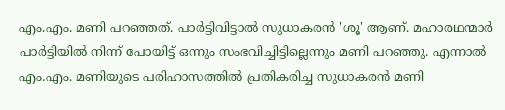എം.എം. മണി പറഞ്ഞത്. പാർട്ടിവിട്ടാൽ സുധാകരൻ 'ശൂ' ആണ്. മഹാരഥന്മാർ പാർട്ടിയിൽ നിന്ന് പോയിട്ട് ഒന്നും സംഭവിച്ചിട്ടില്ലെന്നും മണി പറഞ്ഞു. എന്നാൽ എം.എം. മണിയുടെ പരിഹാസത്തിൽ പ്രതികരിച്ച സുധാകരൻ മണി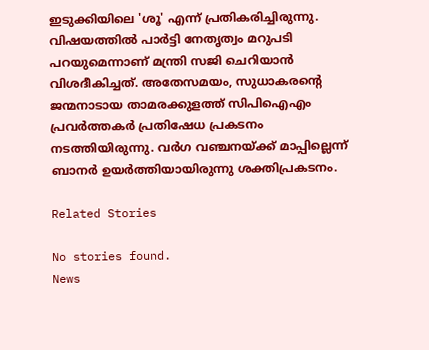ഇടുക്കിയിലെ 'ശൂ' എന്ന് പ്രതികരിച്ചിരുന്നു. വിഷയത്തിൽ പാർട്ടി നേതൃത്വം മറുപടി പറയുമെന്നാണ് മന്ത്രി സജി ചെറിയാൻ വിശദീകിച്ചത്. അതേസമയം, സുധാകരന്റെ ജന്മനാടായ താമരക്കുളത്ത് സിപിഐഎം പ്രവർത്തകർ പ്രതിഷേധ പ്രകടനം നടത്തിയിരുന്നു. വർഗ വഞ്ചനയ്ക്ക് മാപ്പില്ലെന്ന് ബാനർ ഉയർത്തിയായിരുന്നു ശക്തിപ്രകടനം.

Related Stories

No stories found.
News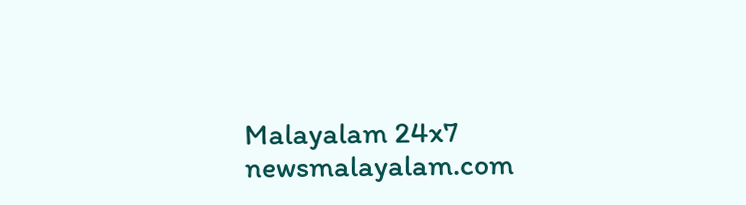Malayalam 24x7
newsmalayalam.com